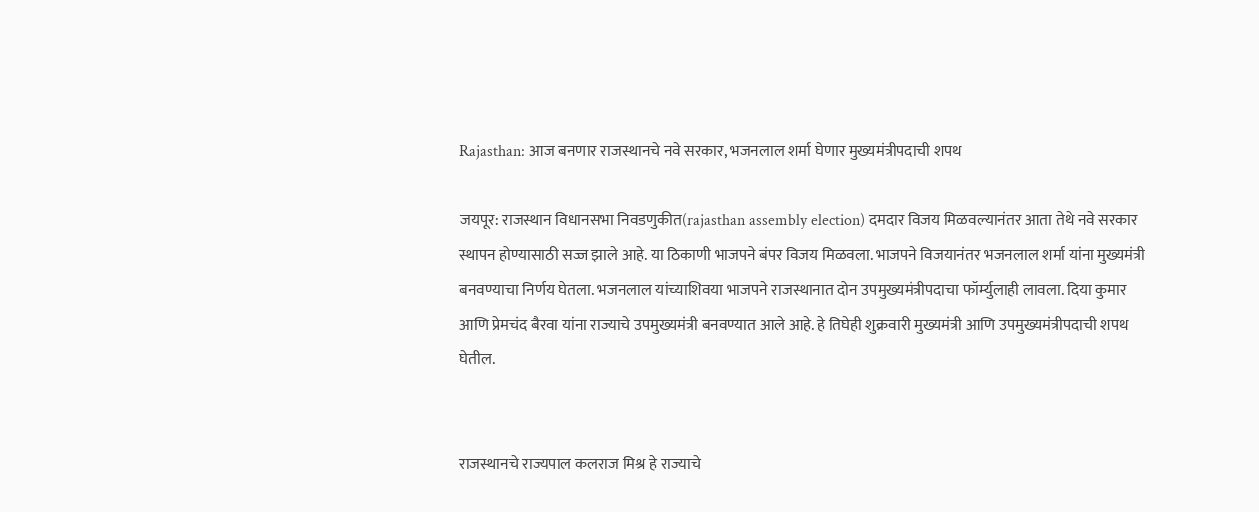Rajasthan: आज बनणार राजस्थानचे नवे सरकार, भजनलाल शर्मा घेणार मुख्यमंत्रीपदाची शपथ

जयपूर: राजस्थान विधानसभा निवडणुकीत(rajasthan assembly election) दमदार विजय मिळवल्यानंतर आता तेथे नवे सरकार स्थापन होण्यासाठी सज्ज झाले आहे. या ठिकाणी भाजपने बंपर विजय मिळवला. भाजपने विजयानंतर भजनलाल शर्मा यांना मुख्यमंत्री बनवण्याचा निर्णय घेतला. भजनलाल यांच्याशिवया भाजपने राजस्थानात दोन उपमुख्यमंत्रीपदाचा फॉर्म्युलाही लावला. दिया कुमार आणि प्रेमचंद बैरवा यांना राज्याचे उपमुख्यमंत्री बनवण्यात आले आहे. हे तिघेही शुक्रवारी मुख्यमंत्री आणि उपमुख्यमंत्रीपदाची शपथ घेतील.


राजस्थानचे राज्यपाल कलराज मिश्र हे राज्याचे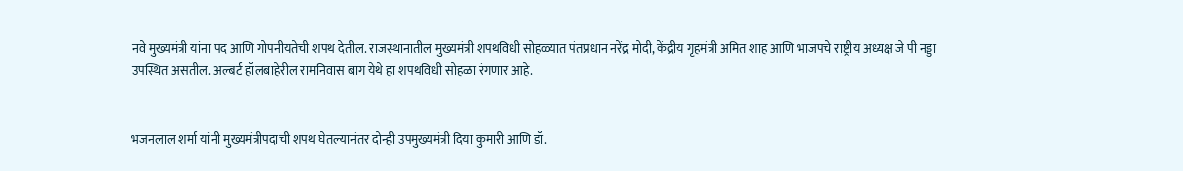नवे मुख्यमंत्री यांना पद आणि गोपनीयतेची शपथ देतील. राजस्थानातील मुख्यमंत्री शपथविधी सोहळ्यात पंतप्रधान नरेंद्र मोदी, केंद्रीय गृहमंत्री अमित शाह आणि भाजपचे राष्ट्रीय अध्यक्ष जे पी नड्डा उपस्थित असतील. अल्बर्ट हॉलबाहेरील रामनिवास बाग येथे हा शपथविधी सोहळा रंगणार आहे.


भजनलाल शर्मा यांनी मुख्यमंत्रीपदाची शपथ घेतल्यानंतर दोन्ही उपमुख्यमंत्री दिया कुमारी आणि डॉ.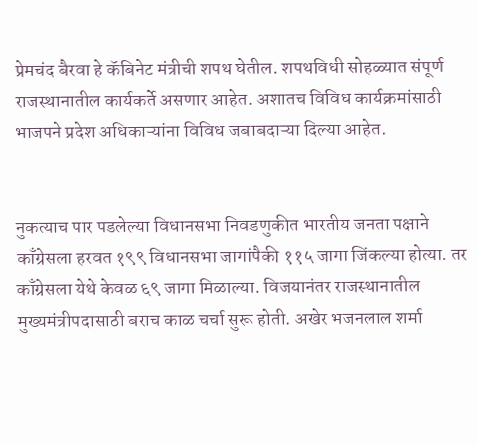प्रेमचंद बैरवा हे कॅबिनेट मंत्रीची शपथ घेतील. शपथविधी सोहळ्यात संपूर्ण राजस्थानातील कार्यकर्ते असणार आहेत. अशातच विविध कार्यक्रमांसाठी भाजपने प्रदेश अधिकाऱ्यांना विविध जबाबदाऱ्या दिल्या आहेत.


नुकत्याच पार पडलेल्या विधानसभा निवडणुकीत भारतीय जनता पक्षाने काँग्रेसला हरवत १९९ विधानसभा जागांपैकी ११५ जागा जिंकल्या होत्या. तर काँग्रेसला येथे केवळ ६९ जागा मिळाल्या. विजयानंतर राजस्थानातील मुख्यमंत्रीपदासाठी बराच काळ चर्चा सुरू होती. अखेर भजनलाल शर्मा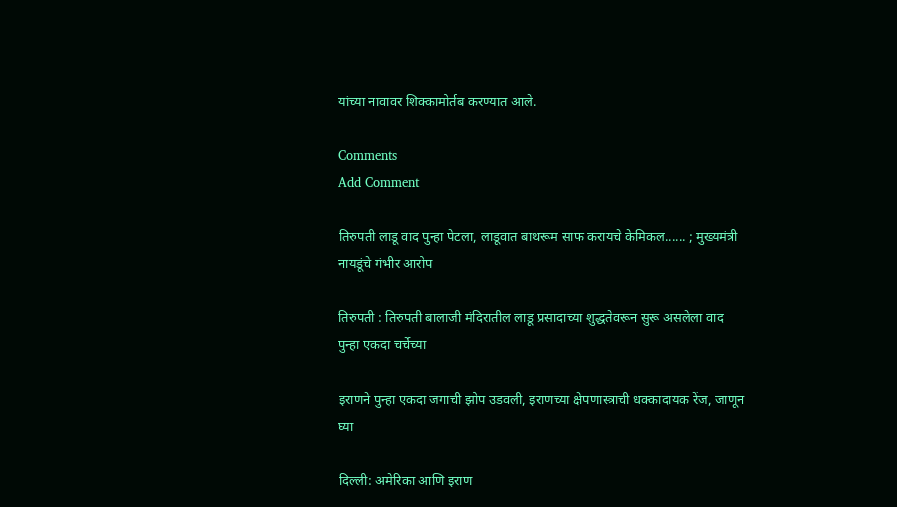यांच्या नावावर शिक्कामोर्तब करण्यात आले.

Comments
Add Comment

तिरुपती लाडू वाद पुन्हा पेटला, लाडूवात बाथरूम साफ करायचे केमिकल...... ; मुख्यमंत्री नायडूंचे गंभीर आरोप

तिरुपती : तिरुपती बालाजी मंदिरातील लाडू प्रसादाच्या शुद्धतेवरून सुरू असलेला वाद पुन्हा एकदा चर्चेच्या

इराणने पुन्हा एकदा जगाची झोप उडवली, इराणच्या क्षेपणास्त्राची धक्कादायक रेंज, जाणून घ्या

दिल्ली: अमेरिका आणि इराण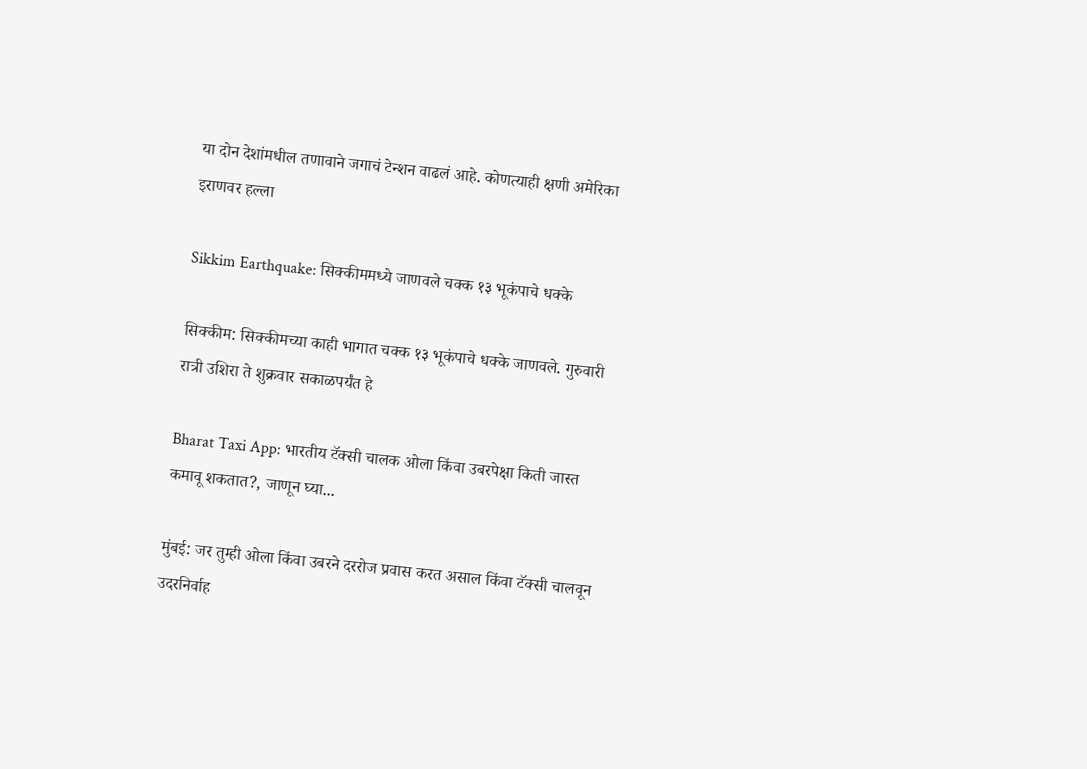या दोन देशांमधील तणावाने जगाचं टेन्शन वाढलं आहे. कोणत्याही क्षणी अमेरिका इराणवर हल्ला

Sikkim Earthquake: सिक्कीममध्ये जाणवले चक्क १३ भूकंपाचे धक्के

सिक्कीम: सिक्कीमच्या काही भागात चक्क १३ भूकंपाचे धक्के जाणवले. गुरुवारी रात्री उशिरा ते शुक्रवार सकाळपर्यंत हे

Bharat Taxi App: भारतीय टॅक्सी चालक ओला किंवा उबरपेक्षा किती जास्त कमावू शकतात?, जाणून घ्या...

मुंबई: जर तुम्ही ओला किंवा उबरने दररोज प्रवास करत असाल किंवा टॅक्सी चालवून उदरनिर्वाह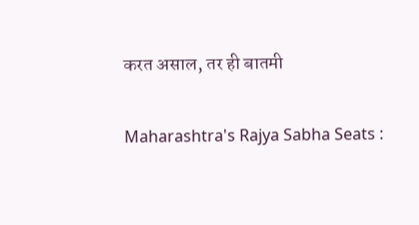करत असाल, तर ही बातमी

Maharashtra's Rajya Sabha Seats :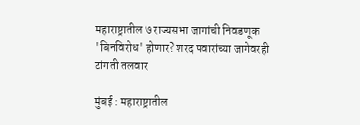महाराष्ट्रातील ७ राज्यसभा जागांची निवडणूक 'बिनविरोध' होणार? शरद पवारांच्या जागेवरही टांगती तलवार

मुंबई : महाराष्ट्रातील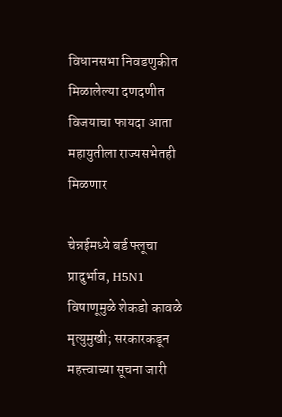विधानसभा निवडणुकीत मिळालेल्या दणदणीत विजयाचा फायदा आता महायुतीला राज्यसभेतही मिळणार

चेन्नईमध्ये बर्ड फ्लूचा प्रादुर्भाव, H5N1 विषाणूमुळे शेकडो कावळे मृत्युमुखी; सरकारकडून महत्त्वाच्या सूचना जारी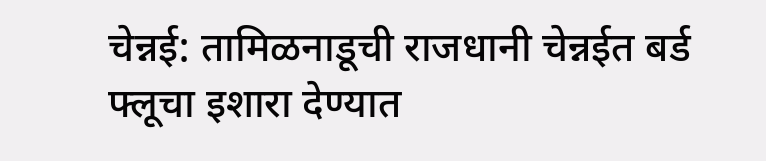चेन्नई: तामिळनाडूची राजधानी चेन्नईत बर्ड फ्लूचा इशारा देण्यात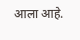आला आहे.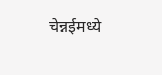चेन्नईमध्ये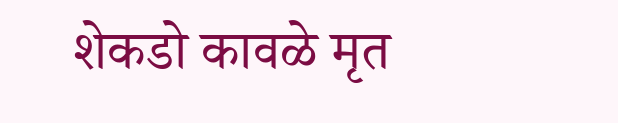शेकडो कावळे मृत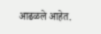आढळले आहेत.